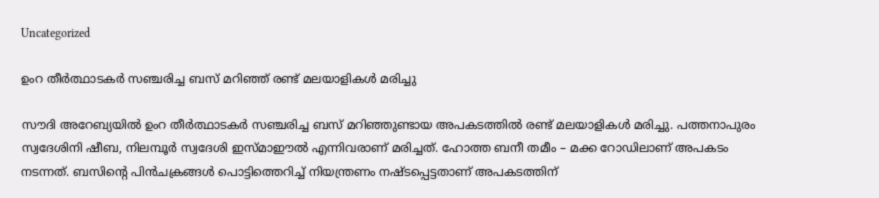Uncategorized

ഉംറ തീർത്ഥാടകർ സഞ്ചരിച്ച ബസ് മറിഞ്ഞ് രണ്ട് മലയാളികൾ മരിച്ചു

സൗദി അറേബ്യയിൽ ഉംറ തീർത്ഥാടകർ സഞ്ചരിച്ച ബസ് മറിഞ്ഞുണ്ടായ അപകടത്തിൽ രണ്ട് മലയാളികൾ മരിച്ചു. പത്തനാപുരം സ്വദേശിനി ഷീബ, നിലമ്പൂർ സ്വദേശി ഇസ്മാഈൽ എന്നിവരാണ് മരിച്ചത്. ഹോത്ത ബനീ തമീം – മക്ക റോഡിലാണ് അപകടം നടന്നത്. ബസിന്റെ പിൻചക്രങ്ങൾ പൊട്ടിത്തെറിച്ച് നിയന്ത്രണം നഷ്ടപ്പെട്ടതാണ് അപകടത്തിന്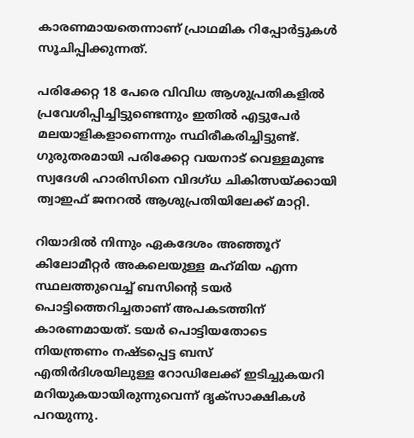കാരണമായതെന്നാണ് പ്രാഥമിക റിപ്പോർട്ടുകൾ സൂചിപ്പിക്കുന്നത്.

പരിക്കേറ്റ 18 പേരെ വിവിധ ആശുപ്രതികളിൽ പ്രവേശിപ്പിച്ചിട്ടുണ്ടെന്നും ഇതിൽ എട്ടുപേർ മലയാളികളാണെന്നും സ്ഥിരീകരിച്ചിട്ടുണ്ട്. ഗുരുതരമായി പരിക്കേറ്റ വയനാട് വെള്ളമുണ്ട സ്വദേശി ഹാരിസിനെ വിദഗ്‌ധ ചികിത്സയ്ക്കായി ത്വാഇഫ് ജനറൽ ആശുപ്രതിയിലേക്ക് മാറ്റി.

റിയാദിൽ നിന്നും ഏകദേശം അഞ്ഞൂറ് കിലോമീറ്റർ അകലെയുള്ള മഹ്‌മിയ എന്ന സ്ഥലത്തുവെച്ച് ബസിന്റെ ടയർ പൊട്ടിത്തെറിച്ചതാണ് അപകടത്തിന് കാരണമായത്. ടയർ പൊട്ടിയതോടെ നിയന്ത്രണം നഷ്ടപ്പെട്ട ബസ് എതിർദിശയിലുള്ള റോഡിലേക്ക് ഇടിച്ചുകയറി മറിയുകയായിരുന്നുവെന്ന് ദൃക്സാക്ഷികൾ പറയുന്നു.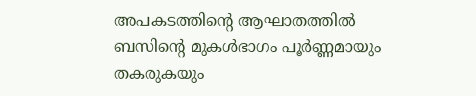അപകടത്തിന്റെ ആഘാതത്തിൽ ബസിന്റെ മുകൾഭാഗം പൂർണ്ണമായും തകരുകയും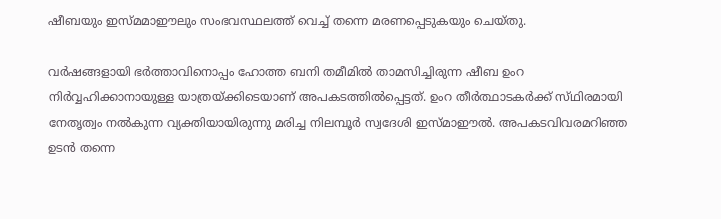ഷീബയും ഇസ്മ‌മാഈലും സംഭവസ്ഥലത്ത് വെച്ച് തന്നെ മരണപ്പെടുകയും ചെയ്തു.

വർഷങ്ങളായി ഭർത്താവിനൊപ്പം ഹോത്ത ബനി തമീമിൽ താമസിച്ചിരുന്ന ഷീബ ഉംറ നിർവ്വഹിക്കാനായുള്ള യാത്രയ്ക്കിടെയാണ് അപകടത്തിൽപ്പെട്ടത്. ഉംറ തീർത്ഥാടകർക്ക് സ്‌ഥിരമായി നേതൃത്വം നൽകുന്ന വ്യക്തിയായിരുന്നു മരിച്ച നിലമ്പൂർ സ്വദേശി ഇസ്മാഈൽ. അപകടവിവരമറിഞ്ഞ ഉടൻ തന്നെ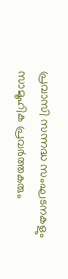പ്രവാസി സന്നദ്ധ സംഘടനകളും സാമൂഹിക പ്രവർത്തകരും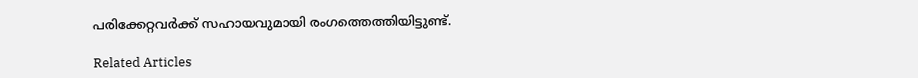പരിക്കേറ്റവർക്ക് സഹായവുമായി രംഗത്തെത്തിയിട്ടുണ്ട്.

Related Articles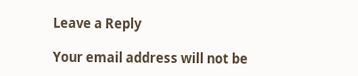Leave a Reply

Your email address will not be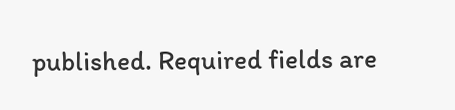published. Required fields are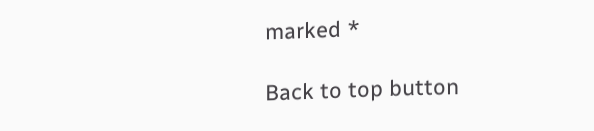marked *

Back to top button